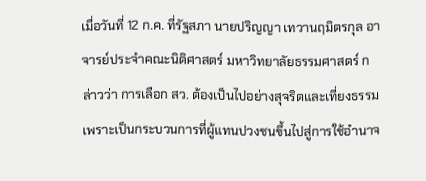เมื่อวันที่ 12 ก.ค. ที่รัฐสภา นายปริญญา เทวานฤมิตรกุล อาจารย์ประจำคณะนิติศาสตร์ มหาวิทยาลัยธรรมศาสตร์ กล่าวว่า การเลือก สว. ต้องเป็นไปอย่างสุจริตและเที่ยงธรรม เพราะเป็นกระบวนการที่ผู้แทนปวงชนขึ้นไปสู่การใช้อำนาจ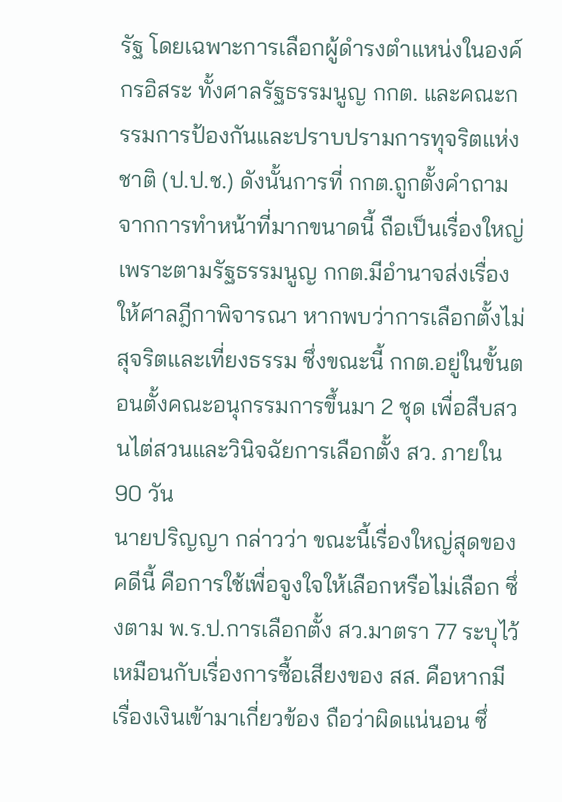รัฐ โดยเฉพาะการเลือกผู้ดำรงตำแหน่งในองค์กรอิสระ ทั้งศาลรัฐธรรมนูญ กกต. และคณะกรรมการป้องกันและปราบปรามการทุจริตแห่งชาติ (ป.ป.ช.) ดังนั้นการที่ กกต.ถูกตั้งคำถามจากการทำหน้าที่มากขนาดนี้ ถือเป็นเรื่องใหญ่ เพราะตามรัฐธรรมนูญ กกต.มีอำนาจส่งเรื่องให้ศาลฎีกาพิจารณา หากพบว่าการเลือกตั้งไม่สุจริตและเที่ยงธรรม ซึ่งขณะนี้ กกต.อยู่ในขั้นตอนตั้งคณะอนุกรรมการขึ้นมา 2 ชุด เพื่อสืบสวนไต่สวนและวินิจฉัยการเลือกตั้ง สว. ภายใน 90 วัน
นายปริญญา กล่าวว่า ขณะนี้เรื่องใหญ่สุดของคดีนี้ คือการใช้เพื่อจูงใจให้เลือกหรือไม่เลือก ซึ่งตาม พ.ร.ป.การเลือกตั้ง สว.มาตรา 77 ระบุไว้เหมือนกับเรื่องการซื้อเสียงของ สส. คือหากมีเรื่องเงินเข้ามาเกี่ยวข้อง ถือว่าผิดแน่นอน ซึ่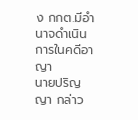ง กกต.มีอำนาจดำเนินการในคดีอาญา
นายปริญญา กล่าว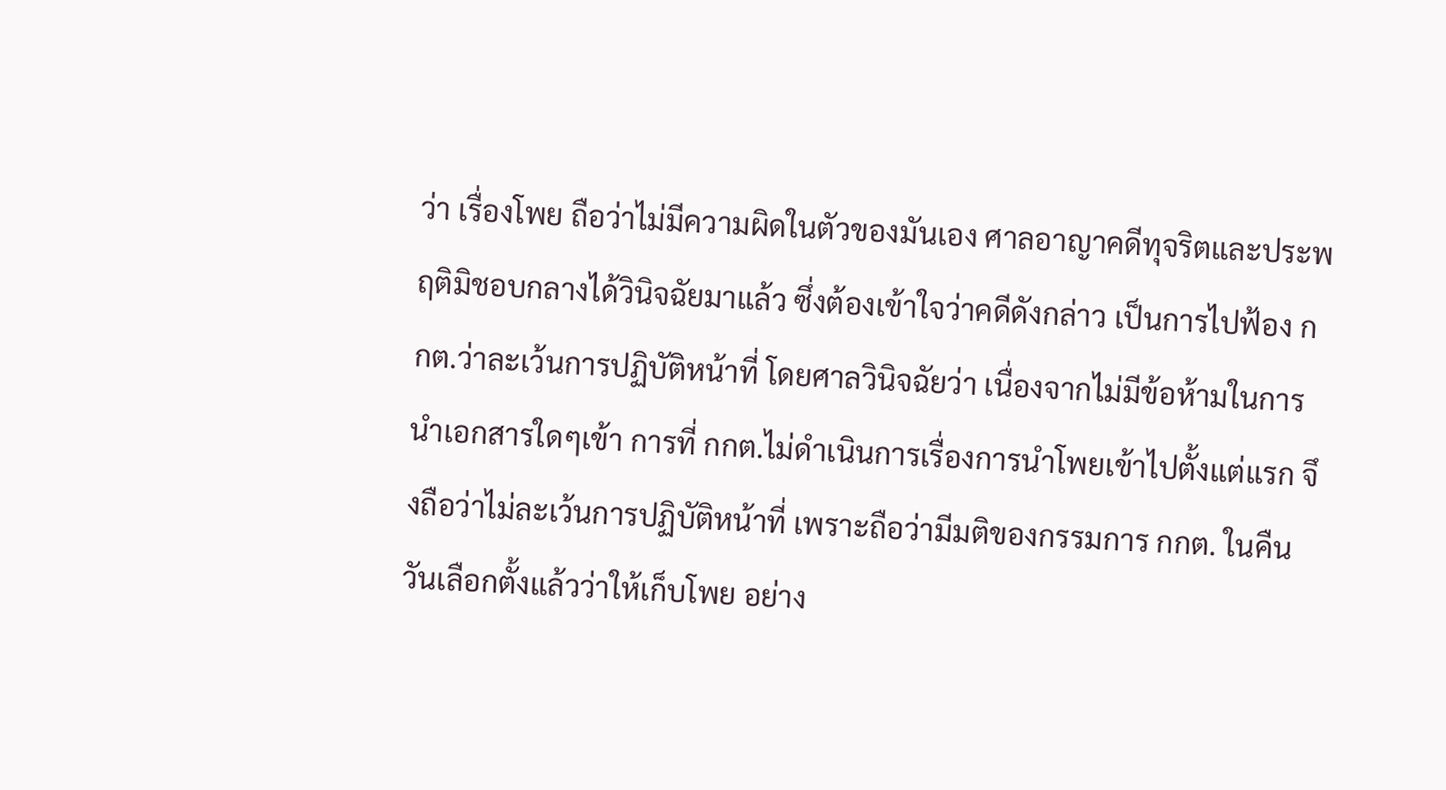ว่า เรื่องโพย ถือว่าไม่มีความผิดในตัวของมันเอง ศาลอาญาคดีทุจริตและประพฤติมิชอบกลางได้วินิจฉัยมาแล้ว ซึ่งต้องเข้าใจว่าคดีดังกล่าว เป็นการไปฟ้อง กกต.ว่าละเว้นการปฏิบัติหน้าที่ โดยศาลวินิจฉัยว่า เนื่องจากไม่มีข้อห้ามในการนำเอกสารใดๆเข้า การที่ กกต.ไม่ดำเนินการเรื่องการนำโพยเข้าไปตั้งแต่แรก จึงถือว่าไม่ละเว้นการปฏิบัติหน้าที่ เพราะถือว่ามีมติของกรรมการ กกต. ในคืนวันเลือกตั้งแล้วว่าให้เก็บโพย อย่าง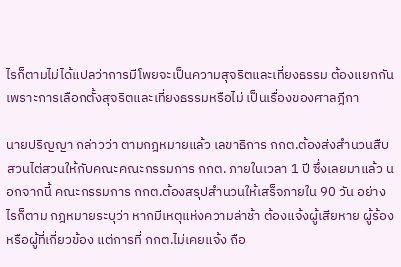ไรก็ตามไม่ได้แปลว่าการมีโพยจะเป็นความสุจริตและเที่ยงธรรม ต้องแยกกัน เพราะการเลือกตั้งสุจริตและเที่ยงธรรมหรือไม่ เป็นเรื่องของศาลฎีกา

นายปริญญา กล่าวว่า ตามกฎหมายแล้ว เลขาธิการ กกต.ต้องส่งสำนวนสืบสวนไต่สวนให้กับคณะคณะกรรมการ กกต. ภายในเวลา 1 ปี ซึ่งเลยมาแล้ว นอกจากนี้ คณะกรรมการ กกต.ต้องสรุปสำนวนให้เสร็จภายใน 90 วัน อย่างไรก็ตาม กฎหมายระบุว่า หากมีเหตุแห่งความล่าช้า ต้องแจ้งผู้เสียหาย ผู้ร้อง หรือผู้ที่เกี่ยวข้อง แต่การที่ กกต.ไม่เคยแจ้ง ถือ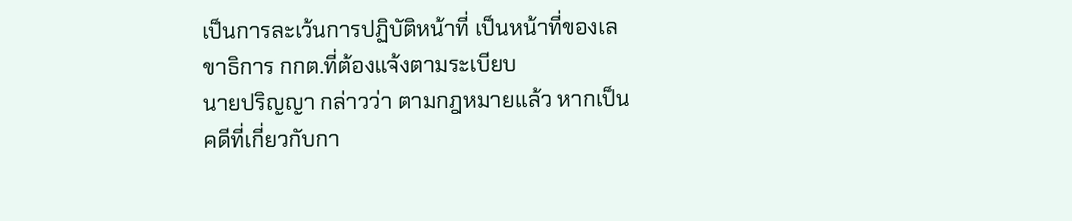เป็นการละเว้นการปฏิบัติหน้าที่ เป็นหน้าที่ของเลขาธิการ กกต.ที่ต้องแจ้งตามระเบียบ
นายปริญญา กล่าวว่า ตามกฎหมายแล้ว หากเป็นคดีที่เกี่ยวกับกา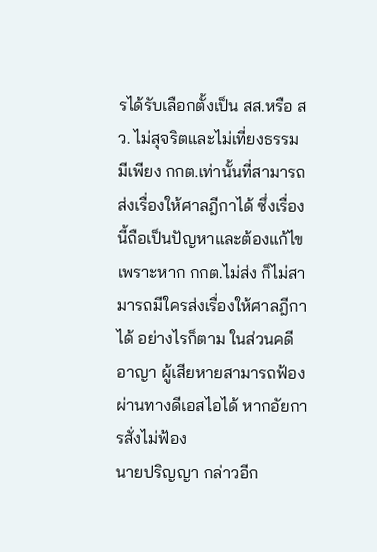รได้รับเลือกตั้งเป็น สส.หรือ สว. ไม่สุจริตและไม่เที่ยงธรรม มีเพียง กกต.เท่านั้นที่สามารถส่งเรื่องให้ศาลฎีกาได้ ซึ่งเรื่องนี้ถือเป็นปัญหาและต้องแก้ไข เพราะหาก กกต.ไม่ส่ง ก็ไม่สามารถมีใครส่งเรื่องให้ศาลฎีกาได้ อย่างไรก็ตาม ในส่วนคดีอาญา ผู้เสียหายสามารถฟ้องผ่านทางดีเอสไอได้ หากอัยการสั่งไม่ฟ้อง
นายปริญญา กล่าวอีก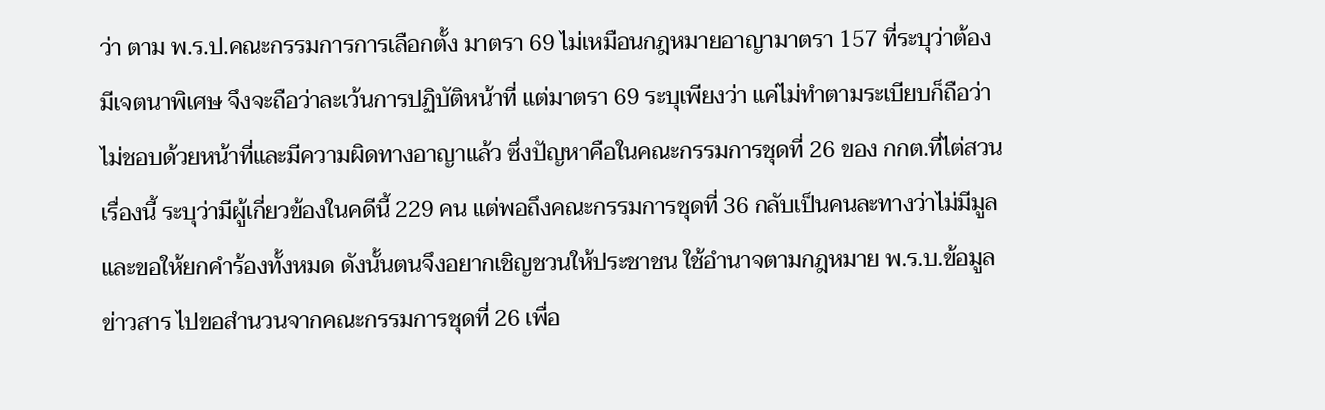ว่า ตาม พ.ร.ป.คณะกรรมการการเลือกตั้ง มาตรา 69 ไม่เหมือนกฎหมายอาญามาตรา 157 ที่ระบุว่าต้องมีเจตนาพิเศษ จึงจะถือว่าละเว้นการปฏิบัติหน้าที่ แต่มาตรา 69 ระบุเพียงว่า แค่ไม่ทำตามระเบียบก็ถือว่าไม่ชอบด้วยหน้าที่และมีความผิดทางอาญาแล้ว ซึ่งปัญหาคือในคณะกรรมการชุดที่ 26 ของ กกต.ที่ไต่สวนเรื่องนี้ ระบุว่ามีผู้เกี่ยวข้องในคดีนี้ 229 คน แต่พอถึงคณะกรรมการชุดที่ 36 กลับเป็นคนละทางว่าไม่มีมูล และขอให้ยกคำร้องทั้งหมด ดังนั้นตนจึงอยากเชิญชวนให้ประชาชน ใช้อำนาจตามกฎหมาย พ.ร.บ.ข้อมูลข่าวสาร ไปขอสำนวนจากคณะกรรมการชุดที่ 26 เพื่อ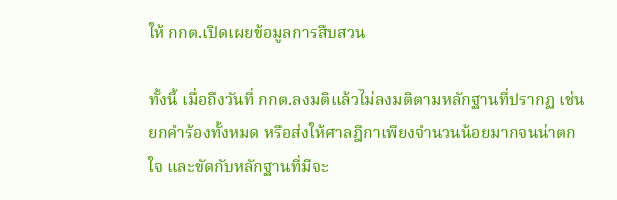ให้ กกต.เปิดเผยข้อมูลการสืบสวน

ทั้งนี้ เมื่อถึงวันที่ กกต.ลงมติแล้วไม่ลงมติตามหลักฐานที่ปรากฏ เช่น ยกคำร้องทั้งหมด หรือส่งให้ศาลฎีกาเพียงจำนวนน้อยมากจนน่าตกใจ และขัดกับหลักฐานที่มีจะ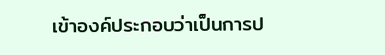เข้าองค์ประกอบว่าเป็นการป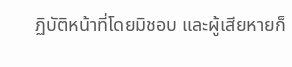ฏิบัติหน้าที่โดยมิชอบ และผู้เสียหายก็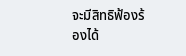จะมีสิทธิฟ้องร้องได้